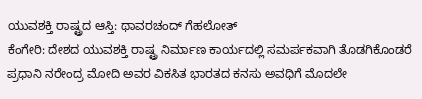ಯುವಶಕ್ತಿ ರಾಷ್ಟ್ರದ ಆಸ್ತಿ: ಥಾವರಚಂದ್ ಗೆಹಲೋತ್
ಕೆಂಗೇರಿ: ದೇಶದ ಯುವಶಕ್ತಿ ರಾಷ್ಟ್ರ ನಿರ್ಮಾಣ ಕಾರ್ಯದಲ್ಲಿ ಸಮರ್ಪಕವಾಗಿ ತೊಡಗಿಕೊಂಡರೆ ಪ್ರಧಾನಿ ನರೇಂದ್ರ ಮೋದಿ ಅವರ ವಿಕಸಿತ ಭಾರತದ ಕನಸು ಅವಧಿಗೆ ಮೊದಲೇ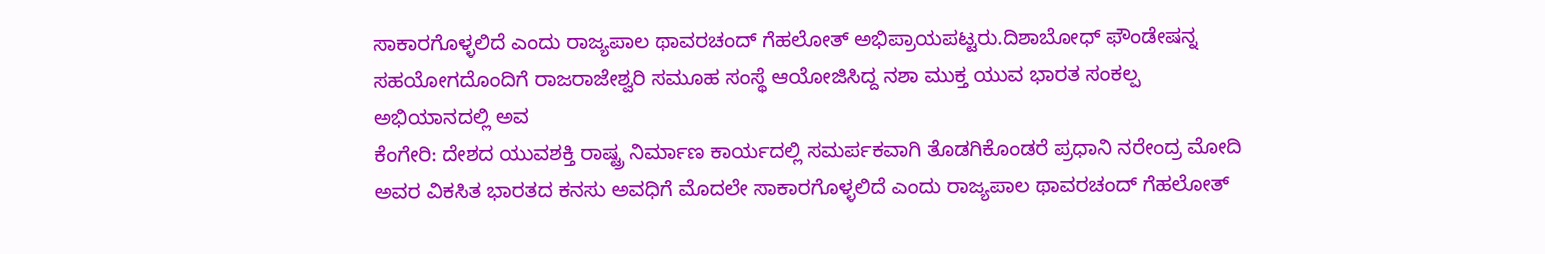ಸಾಕಾರಗೊಳ್ಳಲಿದೆ ಎಂದು ರಾಜ್ಯಪಾಲ ಥಾವರಚಂದ್ ಗೆಹಲೋತ್ ಅಭಿಪ್ರಾಯಪಟ್ಟರು.ದಿಶಾಬೋಧ್ ಫೌಂಡೇಷನ್ನ ಸಹಯೋಗದೊಂದಿಗೆ ರಾಜರಾಜೇಶ್ವರಿ ಸಮೂಹ ಸಂಸ್ಥೆ ಆಯೋಜಿಸಿದ್ದ ನಶಾ ಮುಕ್ತ ಯುವ ಭಾರತ ಸಂಕಲ್ಪ ಅಭಿಯಾನದಲ್ಲಿ ಅವ
ಕೆಂಗೇರಿ: ದೇಶದ ಯುವಶಕ್ತಿ ರಾಷ್ಟ್ರ ನಿರ್ಮಾಣ ಕಾರ್ಯದಲ್ಲಿ ಸಮರ್ಪಕವಾಗಿ ತೊಡಗಿಕೊಂಡರೆ ಪ್ರಧಾನಿ ನರೇಂದ್ರ ಮೋದಿ ಅವರ ವಿಕಸಿತ ಭಾರತದ ಕನಸು ಅವಧಿಗೆ ಮೊದಲೇ ಸಾಕಾರಗೊಳ್ಳಲಿದೆ ಎಂದು ರಾಜ್ಯಪಾಲ ಥಾವರಚಂದ್ ಗೆಹಲೋತ್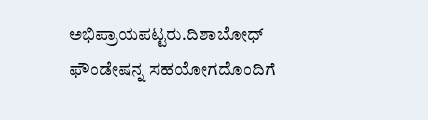ಅಭಿಪ್ರಾಯಪಟ್ಟರು.ದಿಶಾಬೋಧ್ ಫೌಂಡೇಷನ್ನ ಸಹಯೋಗದೊಂದಿಗೆ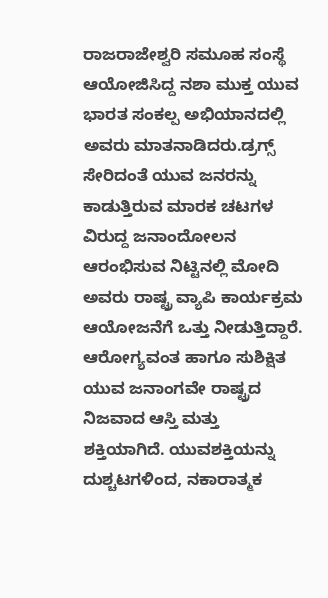ರಾಜರಾಜೇಶ್ವರಿ ಸಮೂಹ ಸಂಸ್ಥೆ ಆಯೋಜಿಸಿದ್ದ ನಶಾ ಮುಕ್ತ ಯುವ ಭಾರತ ಸಂಕಲ್ಪ ಅಭಿಯಾನದಲ್ಲಿ ಅವರು ಮಾತನಾಡಿದರು.ಡ್ರಗ್ಸ್ ಸೇರಿದಂತೆ ಯುವ ಜನರನ್ನು ಕಾಡುತ್ತಿರುವ ಮಾರಕ ಚಟಗಳ ವಿರುದ್ದ ಜನಾಂದೋಲನ ಆರಂಭಿಸುವ ನಿಟ್ಟಿನಲ್ಲಿ ಮೋದಿ ಅವರು ರಾಷ್ಟ್ರ ವ್ಯಾಪಿ ಕಾರ್ಯಕ್ರಮ ಆಯೋಜನೆಗೆ ಒತ್ತು ನೀಡುತ್ತಿದ್ದಾರೆ. ಆರೋಗ್ಯವಂತ ಹಾಗೂ ಸುಶಿಕ್ಷಿತ ಯುವ ಜನಾಂಗವೇ ರಾಷ್ಟ್ರದ ನಿಜವಾದ ಆಸ್ತಿ ಮತ್ತು ಶಕ್ತಿಯಾಗಿದೆ. ಯುವಶಕ್ತಿಯನ್ನು ದುಶ್ಚಟಗಳಿಂದ, ನಕಾರಾತ್ಮಕ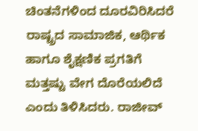ಚಿಂತನೆಗಳಿಂದ ದೂರವಿರಿಸಿದರೆ ರಾಷ್ಟ್ರದ ಸಾಮಾಜಿಕ, ಆರ್ಥಿಕ ಹಾಗೂ ಶೈಕ್ಷಣಿಕ ಪ್ರಗತಿಗೆ ಮತ್ತಷ್ಟು ವೇಗ ದೊರೆಯಲಿದೆ ಎಂದು ತಿಳಿಸಿದರು. ರಾಜೀವ್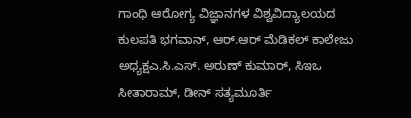ಗಾಂಧಿ ಆರೋಗ್ಯ ವಿಜ್ಞಾನಗಳ ವಿಶ್ವವಿದ್ಯಾಲಯದ ಕುಲಪತಿ ಭಗವಾನ್, ಆರ್.ಆರ್ ಮೆಡಿಕಲ್ ಕಾಲೇಜು ಅಧ್ಯಕ್ಷಎ.ಸಿ.ಎಸ್. ಅರುಣ್ ಕುಮಾರ್, ಸಿಇಒ ಸೀತಾರಾಮ್, ಡೀನ್ ಸತ್ಯಮೂರ್ತಿ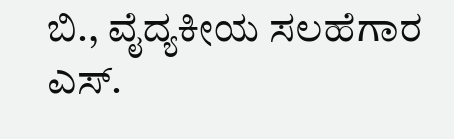ಬಿ., ವೈದ್ಯಕೀಯ ಸಲಹೆಗಾರ ಎಸ್.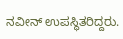ನವೀನ್ ಉಪಸ್ಥಿತರಿದ್ದರು.